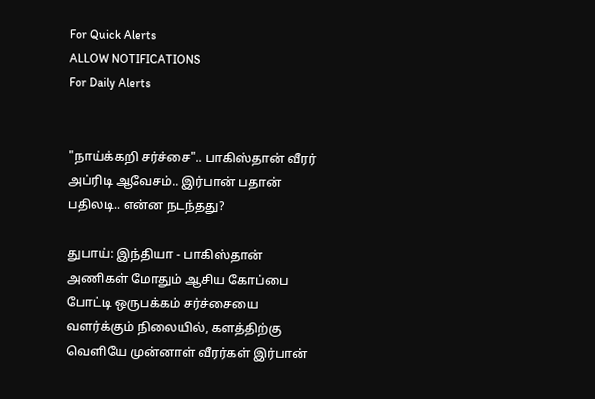For Quick Alerts
ALLOW NOTIFICATIONS
For Daily Alerts


"நாய்க்கறி சர்ச்சை".. பாகிஸ்தான் வீரர் அப்ரிடி ஆவேசம்.. இர்பான் பதான் பதிலடி.. என்ன நடந்தது?

துபாய்: இந்தியா - பாகிஸ்தான் அணிகள் மோதும் ஆசிய கோப்பை போட்டி ஒருபக்கம் சர்ச்சையை வளர்க்கும் நிலையில், களத்திற்கு வெளியே முன்னாள் வீரர்கள் இர்பான்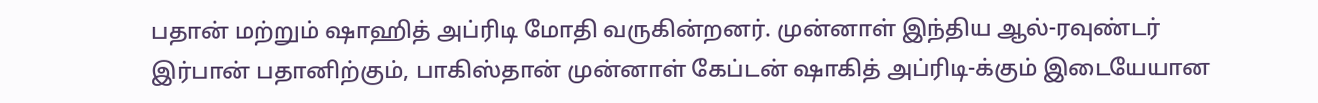பதான் மற்றும் ஷாஹித் அப்ரிடி மோதி வருகின்றனர். முன்னாள் இந்திய ஆல்-ரவுண்டர் இர்பான் பதானிற்கும், பாகிஸ்தான் முன்னாள் கேப்டன் ஷாகித் அப்ரிடி-க்கும் இடையேயான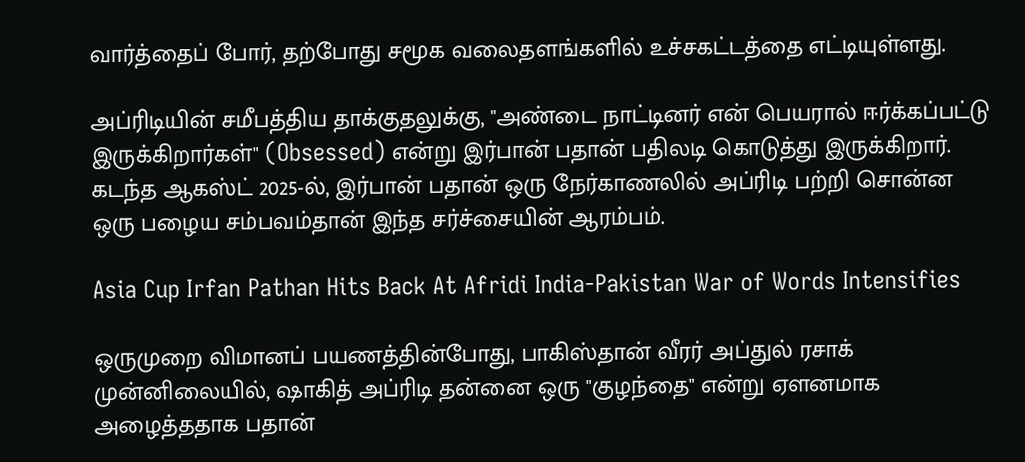வார்த்தைப் போர், தற்போது சமூக வலைதளங்களில் உச்சகட்டத்தை எட்டியுள்ளது.

அப்ரிடியின் சமீபத்திய தாக்குதலுக்கு, "அண்டை நாட்டினர் என் பெயரால் ஈர்க்கப்பட்டு இருக்கிறார்கள்" (Obsessed) என்று இர்பான் பதான் பதிலடி கொடுத்து இருக்கிறார். கடந்த ஆகஸ்ட் 2025-ல், இர்பான் பதான் ஒரு நேர்காணலில் அப்ரிடி பற்றி சொன்ன ஒரு பழைய சம்பவம்தான் இந்த சர்ச்சையின் ஆரம்பம்.

Asia Cup Irfan Pathan Hits Back At Afridi India-Pakistan War of Words Intensifies

ஒருமுறை விமானப் பயணத்தின்போது, பாகிஸ்தான் வீரர் அப்துல் ரசாக் முன்னிலையில், ஷாகித் அப்ரிடி தன்னை ஒரு "குழந்தை" என்று ஏளனமாக அழைத்ததாக பதான்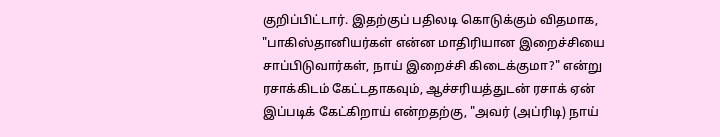குறிப்பிட்டார். இதற்குப் பதிலடி கொடுக்கும் விதமாக, "பாகிஸ்தானியர்கள் என்ன மாதிரியான இறைச்சியை சாப்பிடுவார்கள், நாய் இறைச்சி கிடைக்குமா?" என்று ரசாக்கிடம் கேட்டதாகவும், ஆச்சரியத்துடன் ரசாக் ஏன் இப்படிக் கேட்கிறாய் என்றதற்கு, "அவர் (அப்ரிடி) நாய்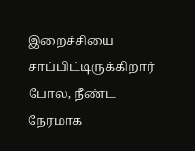இறைச்சியை சாப்பிட்டிருக்கிறார் போல, நீண்ட நேரமாக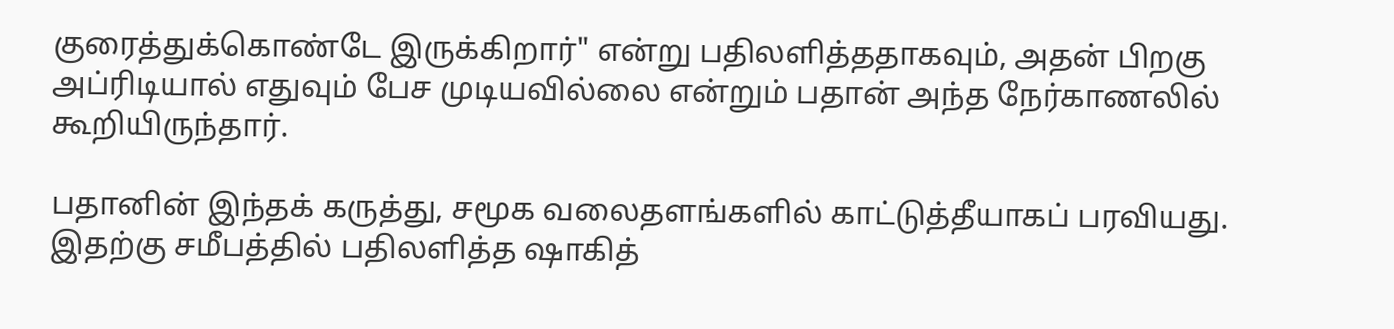குரைத்துக்கொண்டே இருக்கிறார்" என்று பதிலளித்ததாகவும், அதன் பிறகு அப்ரிடியால் எதுவும் பேச முடியவில்லை என்றும் பதான் அந்த நேர்காணலில் கூறியிருந்தார்.

பதானின் இந்தக் கருத்து, சமூக வலைதளங்களில் காட்டுத்தீயாகப் பரவியது. இதற்கு சமீபத்தில் பதிலளித்த ஷாகித்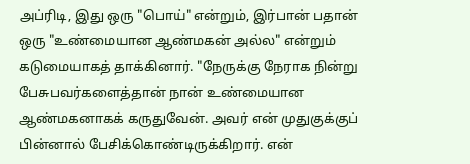அப்ரிடி, இது ஒரு "பொய்" என்றும், இர்பான் பதான் ஒரு "உண்மையான ஆண்மகன் அல்ல" என்றும் கடுமையாகத் தாக்கினார். "நேருக்கு நேராக நின்று பேசுபவர்களைத்தான் நான் உண்மையான ஆண்மகனாகக் கருதுவேன். அவர் என் முதுகுக்குப் பின்னால் பேசிக்கொண்டிருக்கிறார். என்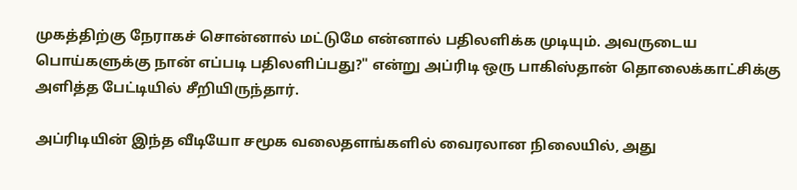முகத்திற்கு நேராகச் சொன்னால் மட்டுமே என்னால் பதிலளிக்க முடியும். அவருடைய பொய்களுக்கு நான் எப்படி பதிலளிப்பது?" என்று அப்ரிடி ஒரு பாகிஸ்தான் தொலைக்காட்சிக்கு அளித்த பேட்டியில் சீறியிருந்தார்.

அப்ரிடியின் இந்த வீடியோ சமூக வலைதளங்களில் வைரலான நிலையில், அது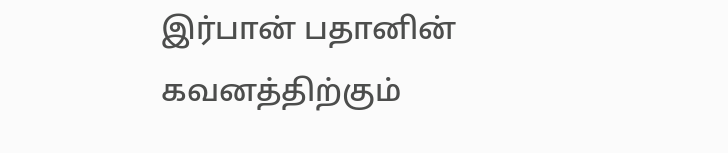இர்பான் பதானின் கவனத்திற்கும்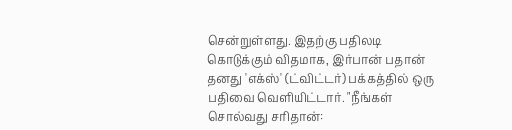சென்றுள்ளது. இதற்கு பதிலடி கொடுக்கும் விதமாக, இர்பான் பதான் தனது 'எக்ஸ்' (ட்விட்டர்) பக்கத்தில் ஒரு பதிவை வெளியிட்டார். "நீங்கள் சொல்வது சரிதான்: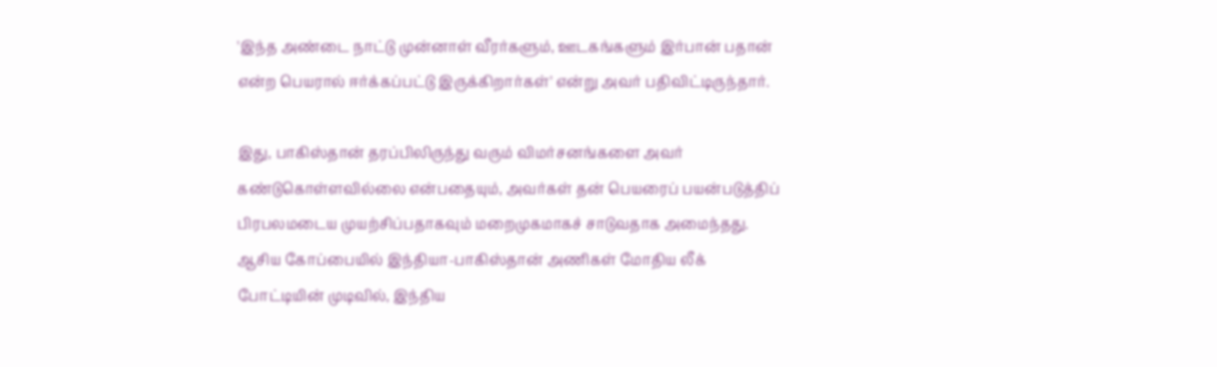'இந்த அண்டை நாட்டு முன்னாள் வீரர்களும், ஊடகங்களும் இர்பான் பதான் என்ற பெயரால் ஈர்க்கப்பட்டு இருக்கிறார்கள்' என்று அவர் பதிவிட்டிருந்தார்.

இது, பாகிஸ்தான் தரப்பிலிருந்து வரும் விமர்சனங்களை அவர் கண்டுகொள்ளவில்லை என்பதையும், அவர்கள் தன் பெயரைப் பயன்படுத்திப் பிரபலமடைய முயற்சிப்பதாகவும் மறைமுகமாகச் சாடுவதாக அமைந்தது. ஆசிய கோப்பையில் இந்தியா-பாகிஸ்தான் அணிகள் மோதிய லீக் போட்டியின் முடிவில், இந்திய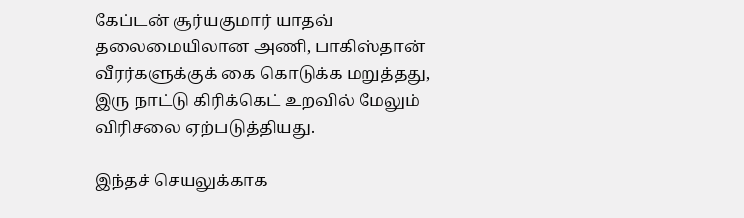கேப்டன் சூர்யகுமார் யாதவ் தலைமையிலான அணி, பாகிஸ்தான் வீரர்களுக்குக் கை கொடுக்க மறுத்தது, இரு நாட்டு கிரிக்கெட் உறவில் மேலும் விரிசலை ஏற்படுத்தியது.

இந்தச் செயலுக்காக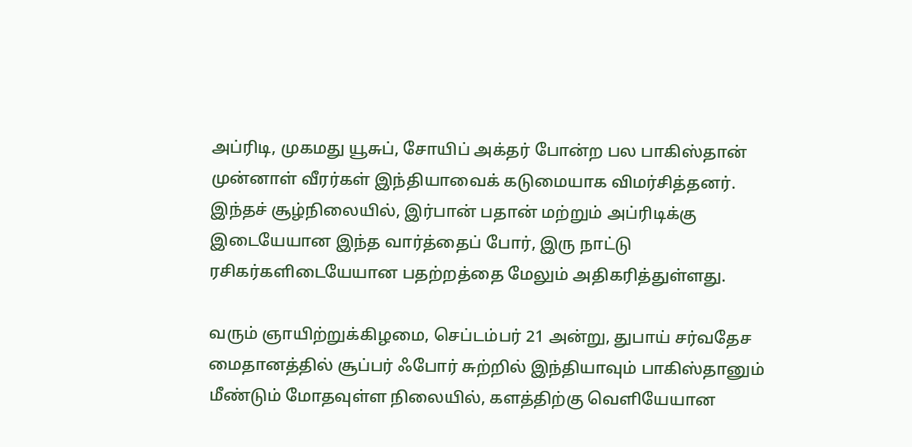அப்ரிடி, முகமது யூசுப், சோயிப் அக்தர் போன்ற பல பாகிஸ்தான் முன்னாள் வீரர்கள் இந்தியாவைக் கடுமையாக விமர்சித்தனர். இந்தச் சூழ்நிலையில், இர்பான் பதான் மற்றும் அப்ரிடிக்கு இடையேயான இந்த வார்த்தைப் போர், இரு நாட்டு ரசிகர்களிடையேயான பதற்றத்தை மேலும் அதிகரித்துள்ளது.

வரும் ஞாயிற்றுக்கிழமை, செப்டம்பர் 21 அன்று, துபாய் சர்வதேச மைதானத்தில் சூப்பர் ஃபோர் சுற்றில் இந்தியாவும் பாகிஸ்தானும் மீண்டும் மோதவுள்ள நிலையில், களத்திற்கு வெளியேயான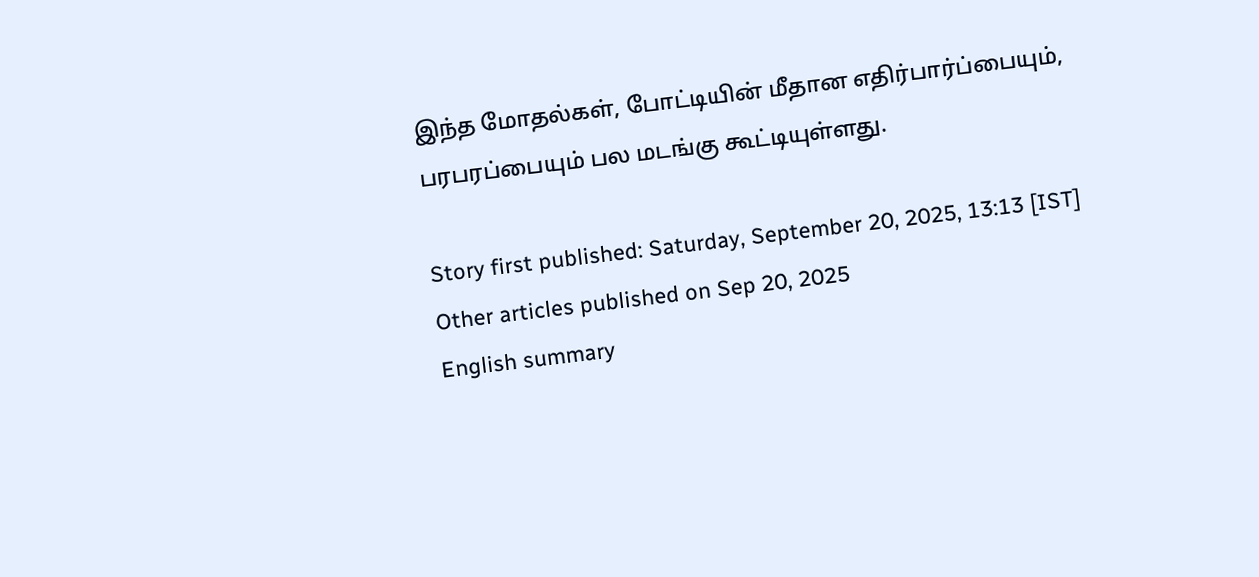இந்த மோதல்கள், போட்டியின் மீதான எதிர்பார்ப்பையும், பரபரப்பையும் பல மடங்கு கூட்டியுள்ளது.

Story first published: Saturday, September 20, 2025, 13:13 [IST]
Other articles published on Sep 20, 2025
English summary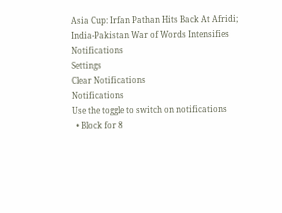Asia Cup: Irfan Pathan Hits Back At Afridi; India-Pakistan War of Words Intensifies
Notifications
Settings
Clear Notifications
Notifications
Use the toggle to switch on notifications
  • Block for 8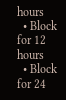hours
  • Block for 12 hours
  • Block for 24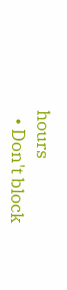hours
  • Don't block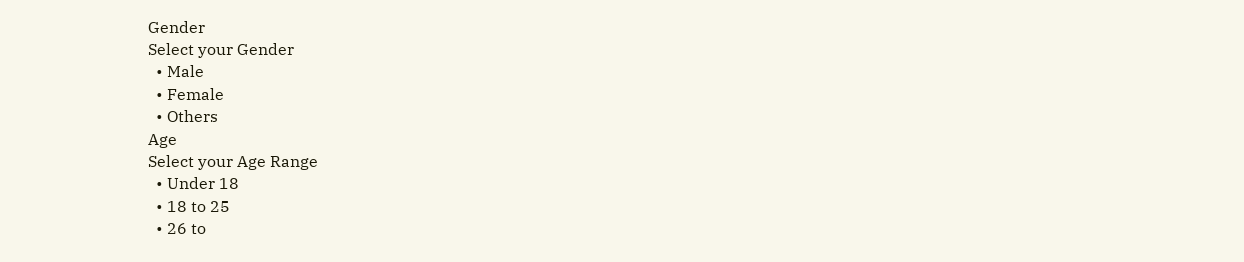Gender
Select your Gender
  • Male
  • Female
  • Others
Age
Select your Age Range
  • Under 18
  • 18 to 25
  • 26 to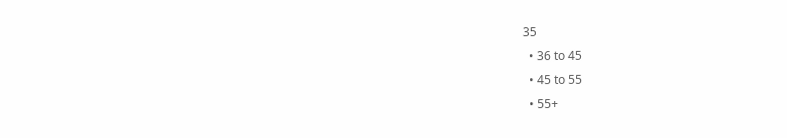35
  • 36 to 45
  • 45 to 55
  • 55+